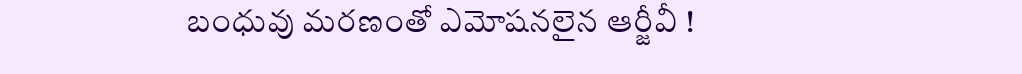బంధువు మరణంతో ఎమోషనలైన ఆర్జీవీ !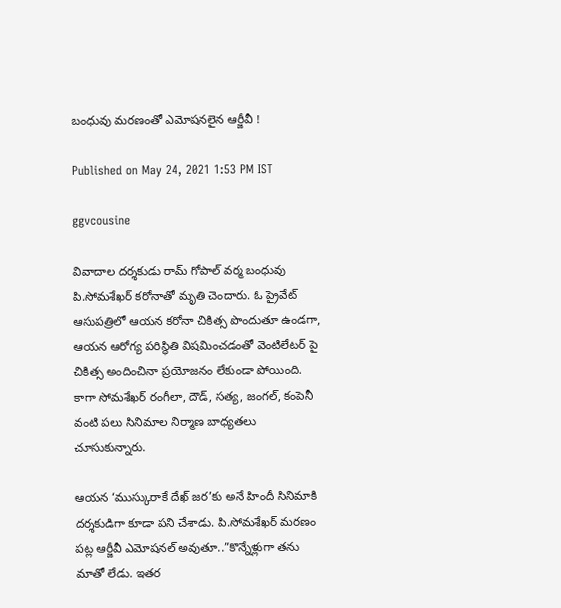బంధువు మరణంతో ఎమోషనలైన ఆర్జీవీ !

Published on May 24, 2021 1:53 PM IST

ggvcousine

వివాదాల దర్శకుడు రామ్‌ గోపాల్‌ వర్మ బంధువు పి.సోమశేఖర్‌ కరోనాతో మృతి చెందారు. ఓ ప్రైవేట్‌ ఆసుపత్రిలో ఆయన కరోనా చికిత్స పొందుతూ ఉండగా, ఆయన ఆరోగ్య పరిస్థితి విషమించడంతో వెంటిలేటర్‌ పై చికిత్స అందించినా ప్రయోజనం లేకుండా పోయింది. కాగా సోమశేఖర్‌ రంగీలా, దౌడ్‌, సత్య, జంగల్‌, కంపెనీ వంటి పలు సినిమాల నిర్మాణ బాధ్యతలు చూసుకున్నారు.

ఆయన ‘ముస్కురాకే దేఖ్‌ జర’కు అనే హిందీ సినిమాకి దర్శకుడిగా కూడా పని చేశాడు. పి.సోమశేఖర్‌ మరణం పట్ల ఆర్జీవీ ఎమోషనల్‌ అవుతూ..”కొన్నేళ్లుగా తను మాతో లేడు. ఇతర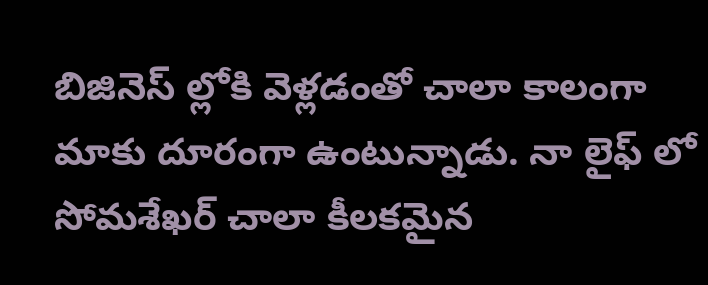బిజినెస్ ల్లోకి వెళ్లడంతో చాలా కాలంగా మాకు దూరంగా ఉంటున్నాడు. నా లైఫ్ లో సోమశేఖర్‌ చాలా కీలకమైన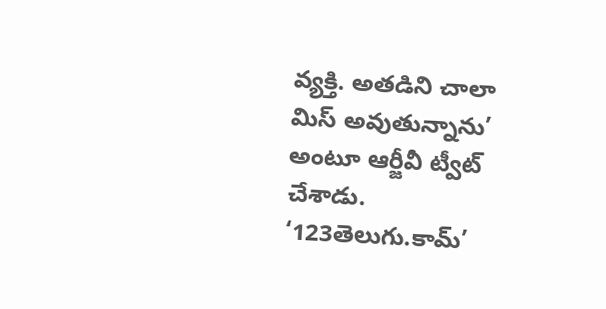వ్యక్తి. అతడిని చాలా మిస్‌ అవుతున్నాను’ అంటూ ఆర్జీవీ ట్వీట్ చేశాడు. ‘123తెలుగు.కామ్’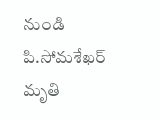నుండి పి.సోమశేఖర్‌ మృతి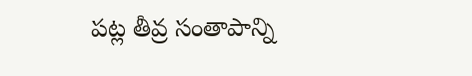పట్ల తీవ్ర సంతాపాన్ని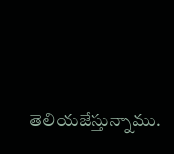తెలియజేస్తున్నాము.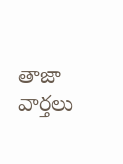తాజా వార్తలు